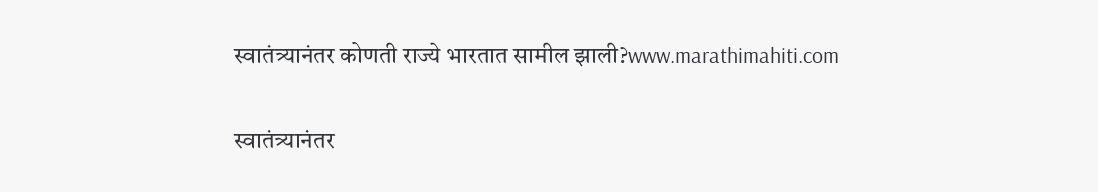स्वातंत्र्यानंतर कोणती राज्ये भारतात सामील झाली?www.marathimahiti.com

स्वातंत्र्यानंतर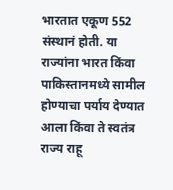भारतात एकूण 552 संस्थानं होती. या राज्यांना भारत किंवा पाकिस्तानमध्ये सामील होण्याचा पर्याय देण्यात आला किंवा ते स्वतंत्र राज्य राहू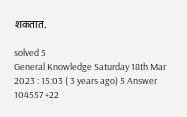शकतात.

solved 5
General Knowledge Saturday 18th Mar 2023 : 15:03 ( 3 years ago) 5 Answer 104557 +22